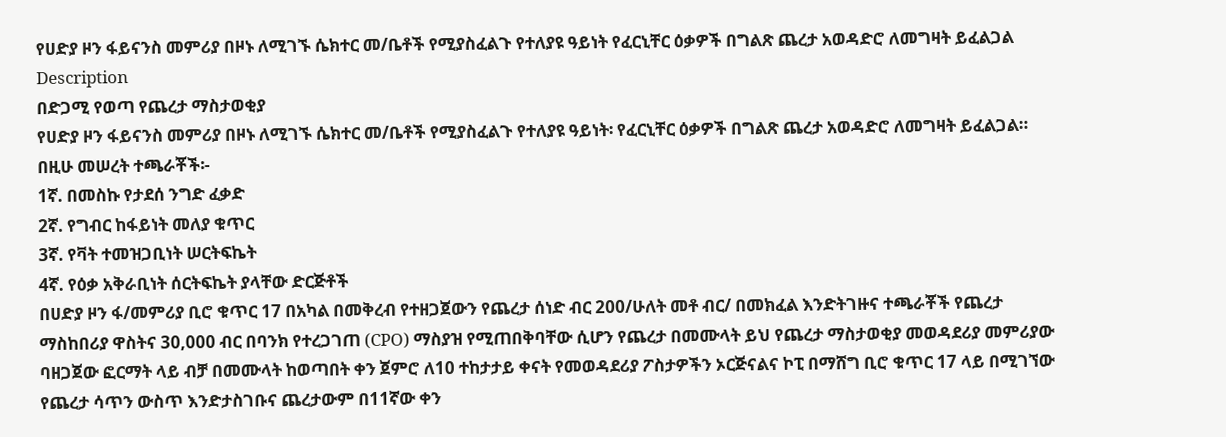የሀድያ ዞን ፋይናንስ መምሪያ በዞኑ ለሚገኙ ሴክተር መ/ቤቶች የሚያስፈልጉ የተለያዩ ዓይነት የፈርኒቸር ዕቃዎች በግልጽ ጨረታ አወዳድሮ ለመግዛት ይፈልጋል
Description
በድጋሚ የወጣ የጨረታ ማስታወቂያ
የሀድያ ዞን ፋይናንስ መምሪያ በዞኑ ለሚገኙ ሴክተር መ/ቤቶች የሚያስፈልጉ የተለያዩ ዓይነት፡ የፈርኒቸር ዕቃዎች በግልጽ ጨረታ አወዳድሮ ለመግዛት ይፈልጋል።
በዚሁ መሠረት ተጫራቾች፡-
1ኛ. በመስኩ የታደሰ ንግድ ፈቃድ
2ኛ. የግብር ከፋይነት መለያ ቁጥር
3ኛ. የቫት ተመዝጋቢነት ሠርትፍኬት
4ኛ. የዕቃ አቅራቢነት ሰርትፍኬት ያላቸው ድርጅቶች
በሀድያ ዞን ፋ/መምሪያ ቢሮ ቁጥር 17 በአካል በመቅረብ የተዘጋጀውን የጨረታ ሰነድ ብር 200/ሁለት መቶ ብር/ በመክፈል እንድትገዙና ተጫራቾች የጨረታ ማስከበሪያ ዋስትና 30,000 ብር በባንክ የተረጋገጠ (CPO) ማስያዝ የሚጠበቅባቸው ሲሆን የጨረታ በመሙላት ይህ የጨረታ ማስታወቂያ መወዳደሪያ መምሪያው ባዘጋጀው ፎርማት ላይ ብቻ በመሙላት ከወጣበት ቀን ጀምሮ ለ10 ተከታታይ ቀናት የመወዳደሪያ ፖስታዎችን ኦርጅናልና ኮፒ በማሸግ ቢሮ ቁጥር 17 ላይ በሚገኘው የጨረታ ሳጥን ውስጥ እንድታስገቡና ጨረታውም በ11ኛው ቀን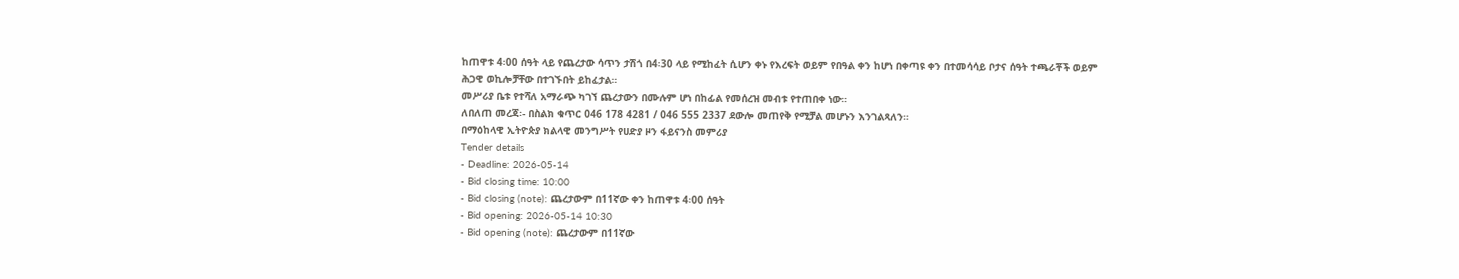ከጠዋቱ 4፡00 ሰዓት ላይ የጨረታው ሳጥን ታሽጎ በ4፡30 ላይ የሚከፈት ሲሆን ቀኑ የእረፍት ወይም የበዓል ቀን ከሆነ በቀጣዩ ቀን በተመሳሳይ ቦታና ሰዓት ተጫራቾች ወይም ሕጋዊ ወኪሎቻቸው በተገኙበት ይከፈታል።
መሥሪያ ቤቱ የተሻለ አማራጭ ካገኘ ጨረታውን በሙሉም ሆነ በከፊል የመሰረዝ መብቱ የተጠበቀ ነው።
ለበለጠ መረጃ፡- በስልክ ቁጥር 046 178 4281 / 046 555 2337 ደውሎ መጠየቅ የሚቻል መሆኑን እንገልጻለን።
በማዕከላዊ ኢትዮጵያ ክልላዊ መንግሥት የሀድያ ዞን ፋይናንስ መምሪያ
Tender details
- Deadline: 2026-05-14
- Bid closing time: 10:00
- Bid closing (note): ጨረታውም በ11ኛው ቀን ከጠዋቱ 4፡00 ሰዓት
- Bid opening: 2026-05-14 10:30
- Bid opening (note): ጨረታውም በ11ኛው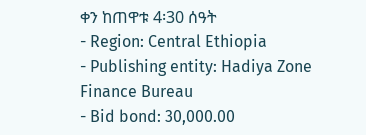ቀን ከጠዋቱ 4፡30 ሰዓት
- Region: Central Ethiopia
- Publishing entity: Hadiya Zone Finance Bureau
- Bid bond: 30,000.00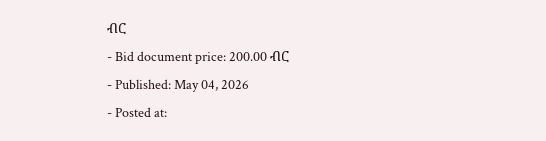ብር
- Bid document price: 200.00 ብር
- Published: May 04, 2026
- Posted at: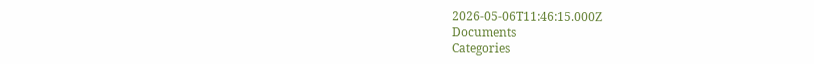2026-05-06T11:46:15.000Z
Documents
Categories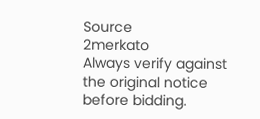Source
2merkato
Always verify against the original notice before bidding.